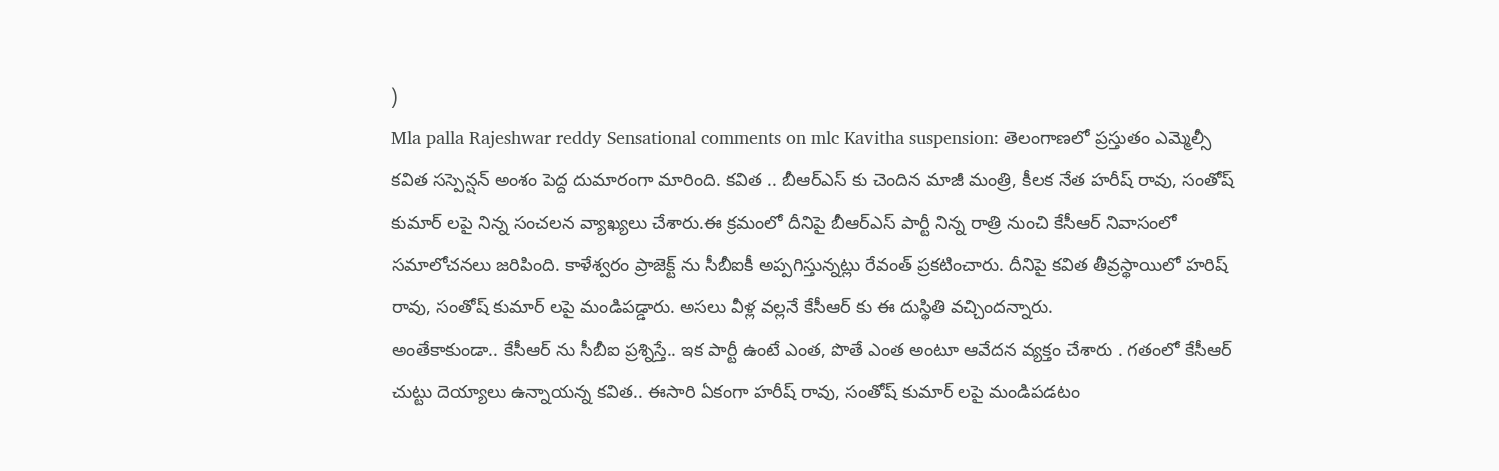)
Mla palla Rajeshwar reddy Sensational comments on mlc Kavitha suspension: తెలంగాణలో ప్రస్తుతం ఎమ్మెల్సీ కవిత సస్పెన్షన్ అంశం పెద్ద దుమారంగా మారింది. కవిత .. బీఆర్ఎస్ కు చెందిన మాజీ మంత్రి, కీలక నేత హరీష్ రావు, సంతోష్ కుమార్ లపై నిన్న సంచలన వ్యాఖ్యలు చేశారు.ఈ క్రమంలో దీనిపై బీఆర్ఎస్ పార్టీ నిన్న రాత్రి నుంచి కేసీఆర్ నివాసంలో సమాలోచనలు జరిపింది. కాళేశ్వరం ప్రాజెక్ట్ ను సీబీఐకీ అప్పగిస్తున్నట్లు రేవంత్ ప్రకటించారు. దీనిపై కవిత తీవ్రస్థాయిలో హరిష్ రావు, సంతోష్ కుమార్ లపై మండిపడ్డారు. అసలు వీళ్ల వల్లనే కేసీఆర్ కు ఈ దుస్థితి వచ్చిందన్నారు.
అంతేకాకుండా.. కేసీఆర్ ను సీబీఐ ప్రశ్నిస్తే.. ఇక పార్టీ ఉంటే ఎంత, పొతే ఎంత అంటూ ఆవేదన వ్యక్తం చేశారు . గతంలో కేసీఆర్ చుట్టు దెయ్యాలు ఉన్నాయన్న కవిత.. ఈసారి ఏకంగా హరీష్ రావు, సంతోష్ కుమార్ లపై మండిపడటం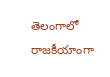తెలంగాలో రాజకీయాంగా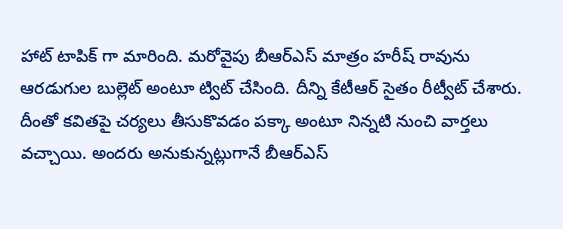హాట్ టాపిక్ గా మారింది. మరోవైపు బీఆర్ఎస్ మాత్రం హరీష్ రావును ఆరడుగుల బుల్లెట్ అంటూ ట్విట్ చేసింది. దీన్ని కేటీఆర్ సైతం రీట్వీట్ చేశారు.
దీంతో కవితపై చర్యలు తీసుకొవడం పక్కా అంటూ నిన్నటి నుంచి వార్తలు వచ్చాయి. అందరు అనుకున్నట్లుగానే బీఆర్ఎస్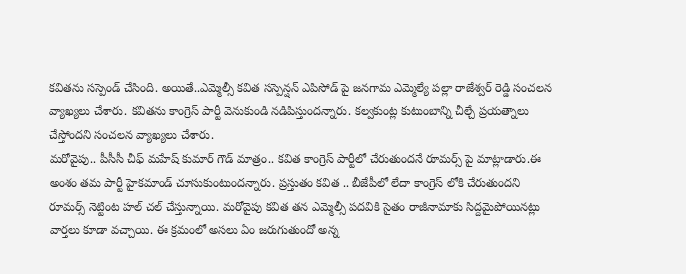కవితను సస్పెండ్ చేసింది. అయితే..ఎమ్మెల్సీ కవిత సస్పెన్షన్ ఎపిసోడ్ పై జనగామ ఎమ్మెల్యే పల్లా రాజేశ్వర్ రెడ్డి సంచలన వ్యాఖ్యలు చేశారు. కవితను కాంగ్రెస్ పార్టీ వెనుకుండి నడిపిస్తుందన్నారు. కల్వకుంట్ల కుటుంబాన్ని చీల్చే ప్రయత్నాలు చేస్తోందని సంచలన వ్యాఖ్యలు చేశారు.
మరోవైపు.. పీసీసీ చీఫ్ మహేష్ కుమార్ గౌడ్ మాత్రం.. కవిత కాంగ్రెస్ పార్టీలో చేరుతుందనే రూమర్స్ పై మాట్లాడారు.ఈ అంశం తమ పార్టీ హైకమాండ్ చూసుకుంటుందన్నారు. ప్రస్తుతం కవిత .. బీజేపీలో లేదా కాంగ్రెస్ లోకి చేరుతుందని రూమర్స్ నెట్టింట హల్ చల్ చేస్తున్నాయి. మరోవైపు కవిత తన ఎమ్మెల్సీ పదవికి సైతం రాజీనామాకు సిద్దమైపోయినట్లు వార్తలు కూడా వచ్చాయి. ఈ క్రమంలో అసలు ఏం జరుగుతుందో అన్న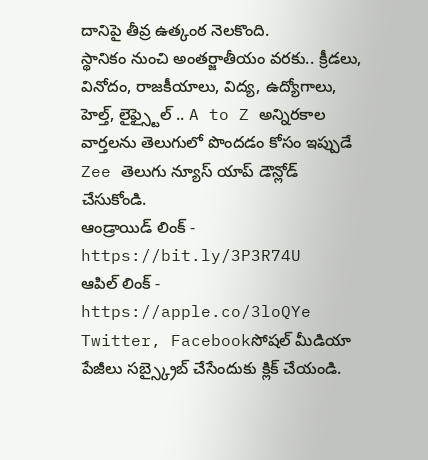దానిపై తీవ్ర ఉత్కంఠ నెలకొంది.
స్థానికం నుంచి అంతర్జాతీయం వరకు.. క్రీడలు, వినోదం, రాజకీయాలు, విద్య, ఉద్యోగాలు, హెల్త్, లైఫ్స్టైల్ .. A to Z అన్నిరకాల వార్తలను తెలుగులో పొందడం కోసం ఇప్పుడే Zee తెలుగు న్యూస్ యాప్ డౌన్లోడ్ చేసుకోండి.
ఆండ్రాయిడ్ లింక్ - https://bit.ly/3P3R74U
ఆపిల్ లింక్ - https://apple.co/3loQYe
Twitter, Facebookసోషల్ మీడియా పేజీలు సబ్స్క్రైబ్ చేసేందుకు క్లిక్ చేయండి.